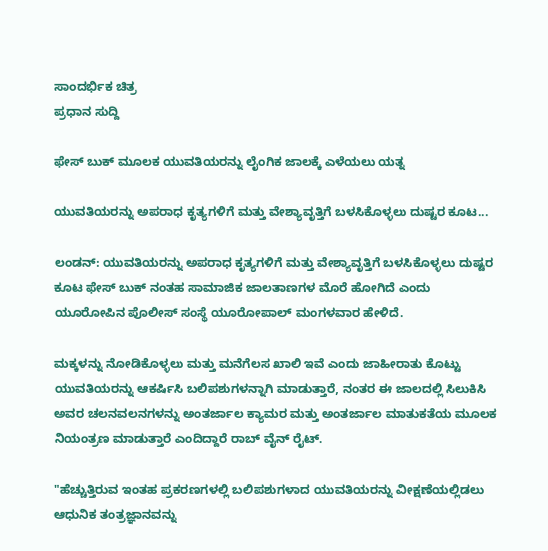ಸಾಂದರ್ಭಿಕ ಚಿತ್ರ
ಪ್ರಧಾನ ಸುದ್ದಿ

ಫೇಸ್ ಬುಕ್ ಮೂಲಕ ಯುವತಿಯರನ್ನು ಲೈಂಗಿಕ ಜಾಲಕ್ಕೆ ಎಳೆಯಲು ಯತ್ನ

ಯುವತಿಯರನ್ನು ಅಪರಾಧ ಕೃತ್ಯಗಳಿಗೆ ಮತ್ತು ವೇಶ್ಯಾವೃತ್ತಿಗೆ ಬಳಸಿಕೊಳ್ಳಲು ದುಷ್ಟರ ಕೂಟ...

ಲಂಡನ್: ಯುವತಿಯರನ್ನು ಅಪರಾಧ ಕೃತ್ಯಗಳಿಗೆ ಮತ್ತು ವೇಶ್ಯಾವೃತ್ತಿಗೆ ಬಳಸಿಕೊಳ್ಳಲು ದುಷ್ಟರ ಕೂಟ ಫೇಸ್ ಬುಕ್ ನಂತಹ ಸಾಮಾಜಿಕ ಜಾಲತಾಣಗಳ ಮೊರೆ ಹೋಗಿದೆ ಎಂದು ಯೂರೋಪಿನ ಪೊಲೀಸ್ ಸಂಸ್ಥೆ ಯೂರೋಪಾಲ್ ಮಂಗಳವಾರ ಹೇಳಿದೆ.

ಮಕ್ಕಳನ್ನು ನೋಡಿಕೊಳ್ಳಲು ಮತ್ತು ಮನೆಗೆಲಸ ಖಾಲಿ ಇವೆ ಎಂದು ಜಾಹೀರಾತು ಕೊಟ್ಟು ಯುವತಿಯರನ್ನು ಆಕರ್ಷಿಸಿ ಬಲಿಪಶುಗಳನ್ನಾಗಿ ಮಾಡುತ್ತಾರೆ, ನಂತರ ಈ ಜಾಲದಲ್ಲಿ ಸಿಲುಕಿಸಿ ಅವರ ಚಲನವಲನಗಳನ್ನು ಅಂತರ್ಜಾಲ ಕ್ಯಾಮರ ಮತ್ತು ಅಂತರ್ಜಾಲ ಮಾತುಕತೆಯ ಮೂಲಕ ನಿಯಂತ್ರಣ ಮಾಡುತ್ತಾರೆ ಎಂದಿದ್ದಾರೆ ರಾಬ್ ವೈನ್ ರೈಟ್.

"ಹೆಚ್ಚುತ್ತಿರುವ ಇಂತಹ ಪ್ರಕರಣಗಳಲ್ಲಿ ಬಲಿಪಶುಗಳಾದ ಯುವತಿಯರನ್ನು ವೀಕ್ಷಣೆಯಲ್ಲಿಡಲು ಆಧುನಿಕ ತಂತ್ರಜ್ಞಾನವನ್ನು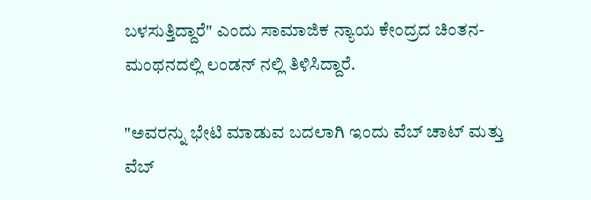ಬಳಸುತ್ತಿದ್ದಾರೆ" ಎಂದು ಸಾಮಾಜಿಕ ನ್ಯಾಯ ಕೇಂದ್ರದ ಚಿಂತನ-ಮಂಥನದಲ್ಲಿ ಲಂಡನ್ ನಲ್ಲಿ ತಿಳಿಸಿದ್ದಾರೆ.

"ಅವರನ್ನು ಭೇಟಿ ಮಾಡುವ ಬದಲಾಗಿ ಇಂದು ವೆಬ್ ಚಾಟ್ ಮತ್ತು ವೆಬ್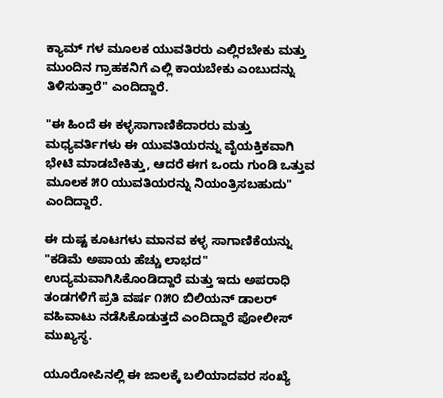ಕ್ಯಾಮ್ ಗಳ ಮೂಲಕ ಯುವತಿರರು ಎಲ್ಲಿರಬೇಕು ಮತ್ತು ಮುಂದಿನ ಗ್ರಾಹಕನಿಗೆ ಎಲ್ಲಿ ಕಾಯಬೇಕು ಎಂಬುದನ್ನು ತಿಳಿಸುತ್ತಾರೆ" ಎಂದಿದ್ದಾರೆ.

"ಈ ಹಿಂದೆ ಈ ಕಳ್ಳಸಾಗಾಣಿಕೆದಾರರು ಮತ್ತು ಮಧ್ಯವರ್ತಿಗಳು ಈ ಯುವತಿಯರನ್ನು ವೈಯಕ್ತಿಕವಾಗಿ ಭೇಟಿ ಮಾಡಬೇಕಿತ್ತು, ಆದರೆ ಈಗ ಒಂದು ಗುಂಡಿ ಒತ್ತುವ ಮೂಲಕ ೫೦ ಯುವತಿಯರನ್ನು ನಿಯಂತ್ರಿಸಬಹುದು" ಎಂದಿದ್ದಾರೆ.

ಈ ದುಷ್ಟ ಕೂಟಗಳು ಮಾನವ ಕಳ್ಳ ಸಾಗಾಣಿಕೆಯನ್ನು "ಕಡಿಮೆ ಅಪಾಯ ಹೆಚ್ಚು ಲಾಭದ" ಉದ್ಯಮವಾಗಿಸಿಕೊಂಡಿದ್ದಾರೆ ಮತ್ತು ಇದು ಅಪರಾಧಿ ತಂಡಗಳಿಗೆ ಪ್ರತಿ ವರ್ಷ ೧೫೦ ಬಿಲಿಯನ್ ಡಾಲರ್ ವಹಿವಾಟು ನಡೆಸಿಕೊಡುತ್ತದೆ ಎಂದಿದ್ದಾರೆ ಪೋಲೀಸ್ ಮುಖ್ಯಸ್ಥ.

ಯೂರೋಪಿನಲ್ಲಿ ಈ ಜಾಲಕ್ಕೆ ಬಲಿಯಾದವರ ಸಂಖ್ಯೆ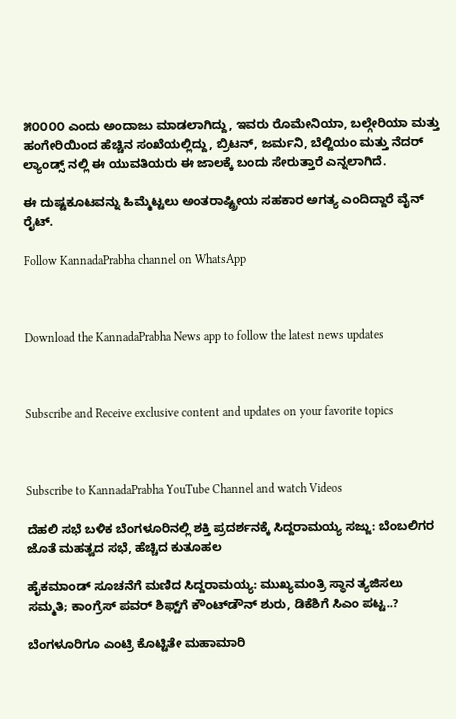೫೦೦೦೦ ಎಂದು ಅಂದಾಜು ಮಾಡಲಾಗಿದ್ದು, ಇವರು ರೊಮೇನಿಯಾ, ಬಲ್ಗೇರಿಯಾ ಮತ್ತು ಹಂಗೇರಿಯಿಂದ ಹೆಚ್ಚಿನ ಸಂಖೆಯಲ್ಲಿದ್ದು, ಬ್ರಿಟನ್, ಜರ್ಮನಿ, ಬೆಲ್ಜಿಯಂ ಮತ್ತು ನೆದರ್ ಲ್ಯಾಂಡ್ಸ್ ನಲ್ಲಿ ಈ ಯುವತಿಯರು ಈ ಜಾಲಕ್ಕೆ ಬಂದು ಸೇರುತ್ತಾರೆ ಎನ್ನಲಾಗಿದೆ.

ಈ ದುಷ್ಟಕೂಟವನ್ನು ಹಿಮ್ಮೆಟ್ಟಲು ಅಂತರಾಷ್ಟ್ರೀಯ ಸಹಕಾರ ಅಗತ್ಯ ಎಂದಿದ್ದಾರೆ ವೈನ್ ರೈಟ್.

Follow KannadaPrabha channel on WhatsApp



Download the KannadaPrabha News app to follow the latest news updates



Subscribe and Receive exclusive content and updates on your favorite topics



Subscribe to KannadaPrabha YouTube Channel and watch Videos

ದೆಹಲಿ ಸಭೆ ಬಳಿಕ ಬೆಂಗಳೂರಿನಲ್ಲಿ ಶಕ್ತಿ ಪ್ರದರ್ಶನಕ್ಕೆ ಸಿದ್ದರಾಮಯ್ಯ ಸಜ್ಜು: ಬೆಂಬಲಿಗರ ಜೊತೆ ಮಹತ್ವದ ಸಭೆ, ಹೆಚ್ಚಿದ ಕುತೂಹಲ

ಹೈಕಮಾಂಡ್ ಸೂಚನೆಗೆ ಮಣಿದ ಸಿದ್ದರಾಮಯ್ಯ: ಮುಖ್ಯಮಂತ್ರಿ ಸ್ಥಾನ ತ್ಯಜಿಸಲು ಸಮ್ಮತಿ; ಕಾಂಗ್ರೆಸ್ ಪವರ್ ಶಿಫ್ಟ್‌ಗೆ ಕೌಂಟ್‌ಡೌನ್ ಶುರು, ಡಿಕೆಶಿಗೆ ಸಿಎಂ ಪಟ್ಟ..?

ಬೆಂಗಳೂರಿಗೂ ಎಂಟ್ರಿ ಕೊಟ್ಟಿತೇ ಮಹಾಮಾರಿ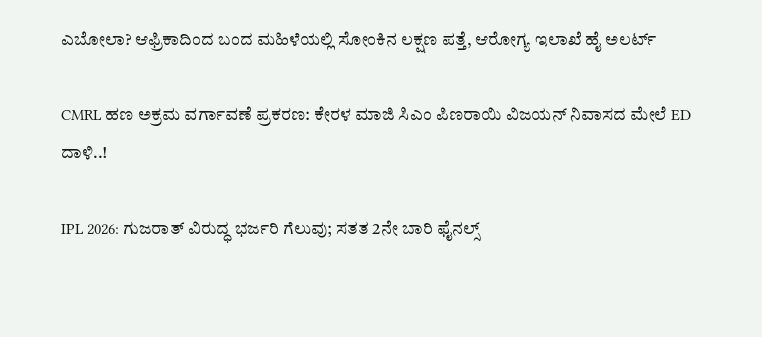ಎಬೋಲಾ? ಆಫ್ರಿಕಾದಿಂದ ಬಂದ ಮಹಿಳೆಯಲ್ಲಿ ಸೋಂಕಿನ ಲಕ್ಷಣ ಪತ್ತೆ, ಆರೋಗ್ಯ ಇಲಾಖೆ ಹೈ ಅಲರ್ಟ್

CMRL ಹಣ ಅಕ್ರಮ ವರ್ಗಾವಣೆ ಪ್ರಕರಣ: ಕೇರಳ ಮಾಜಿ ಸಿಎಂ ಪಿಣರಾಯಿ ವಿಜಯನ್ ನಿವಾಸದ ಮೇಲೆ ED ದಾಳಿ..!

IPL 2026: ಗುಜರಾತ್ ವಿರುದ್ಧ ಭರ್ಜರಿ ಗೆಲುವು; ಸತತ 2ನೇ ಬಾರಿ ಫೈನಲ್ಸ್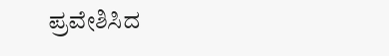ಪ್ರವೇಶಿಸಿದ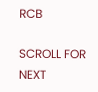RCB

SCROLL FOR NEXT